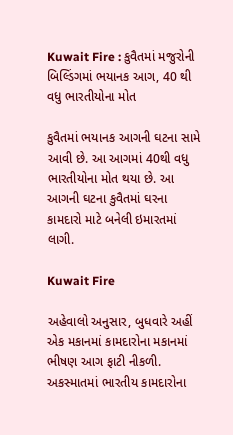Kuwait Fire : કુવૈતમાં મજુરોની બિલ્ડિંગમાં ભયાનક આગ, 40 થી વધુ ભારતીયોના મોત

કુવૈતમાં ભયાનક આગની ઘટના સામે આવી છે. આ આગમાં 40થી વધુ ભારતીયોના મોત થયા છે. આ આગની ઘટના કુવૈતમાં ઘરના કામદારો માટે બનેલી ઇમારતમાં લાગી.

Kuwait Fire

અહેવાલો અનુસાર, બુધવારે અહીં એક મકાનમાં કામદારોના મકાનમાં ભીષણ આગ ફાટી નીકળી. અકસ્માતમાં ભારતીય કામદારોના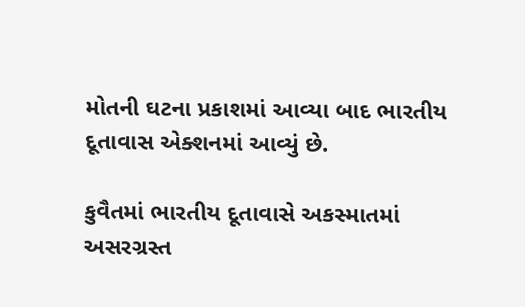મોતની ઘટના પ્રકાશમાં આવ્યા બાદ ભારતીય દૂતાવાસ એક્શનમાં આવ્યું છે.

કુવૈતમાં ભારતીય દૂતાવાસે અકસ્માતમાં અસરગ્રસ્ત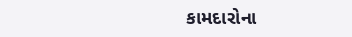કામદારોના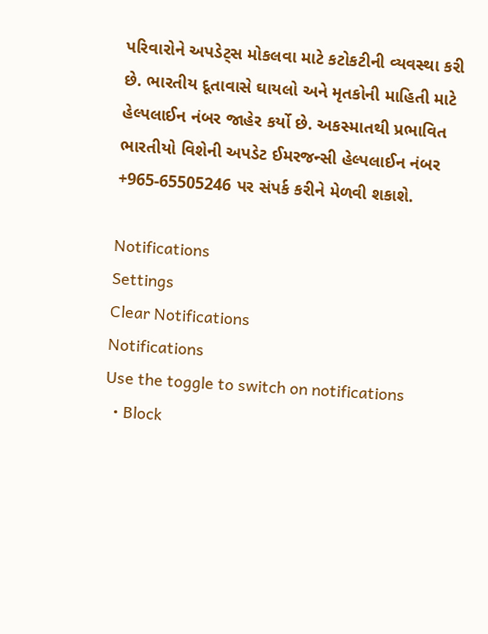પરિવારોને અપડેટ્સ મોકલવા માટે કટોકટીની વ્યવસ્થા કરી છે. ભારતીય દૂતાવાસે ઘાયલો અને મૃતકોની માહિતી માટે હેલ્પલાઈન નંબર જાહેર કર્યો છે. અકસ્માતથી પ્રભાવિત ભારતીયો વિશેની અપડેટ ઈમરજન્સી હેલ્પલાઈન નંબર +965-65505246 પર સંપર્ક કરીને મેળવી શકાશે.

Notifications
Settings
Clear Notifications
Notifications
Use the toggle to switch on notifications
  • Block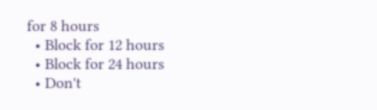for 8 hours
  • Block for 12 hours
  • Block for 24 hours
  • Don't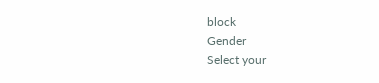block
Gender
Select your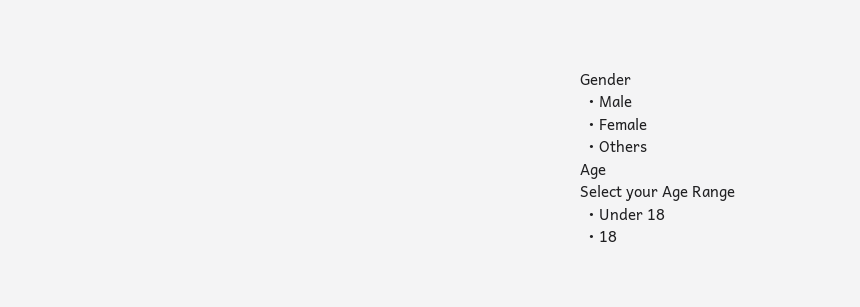Gender
  • Male
  • Female
  • Others
Age
Select your Age Range
  • Under 18
  • 18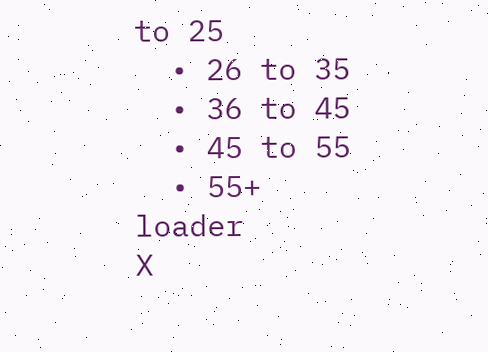to 25
  • 26 to 35
  • 36 to 45
  • 45 to 55
  • 55+
loader
X